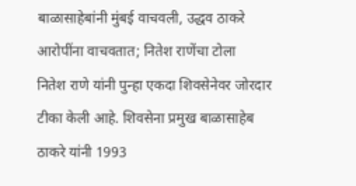बाळासाहेबांनी मुंबई वाचवली, उद्धव ठाकरे आरोपींना वाचवतात; नितेश राणेंचा टोला
नितेश राणे यांनी पुन्हा एकदा शिवसेनेवर जोरदार टीका केली आहे. शिवसेना प्रमुख बाळासाहेब ठाकरे यांनी 1993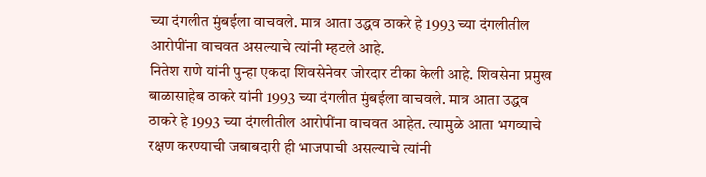च्या दंगलीत मुंबईला वाचवले. मात्र आता उद्धव ठाकरे हे 1993 च्या दंगलीतील आरोपींना वाचवत असल्याचे त्यांनी म्हटले आहे.
नितेश राणे यांनी पुन्हा एकदा शिवसेनेवर जोरदार टीका केली आहे. शिवसेना प्रमुख बाळासाहेब ठाकरे यांनी 1993 च्या दंगलीत मुंबईला वाचवले. मात्र आता उद्धव ठाकरे हे 1993 च्या दंगलीतील आरोपींना वाचवत आहेत. त्यामुळे आता भगव्याचे रक्षण करण्याची जबाबदारी ही भाजपाची असल्याचे त्यांनी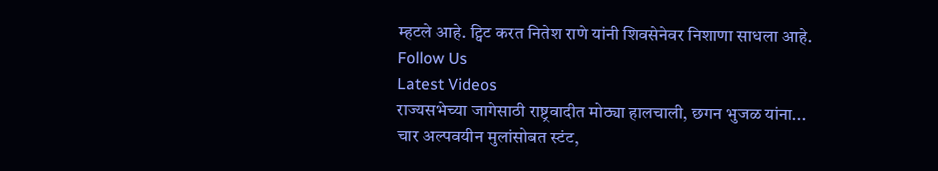म्हटले आहे. ट्विट करत नितेश राणे यांनी शिवसेनेवर निशाणा साधला आहे.
Follow Us
Latest Videos
राज्यसभेच्या जागेसाठी राष्ट्रवादीत मोठ्या हालचाली, छगन भुजळ यांना...
चार अल्पवयीन मुलांसोबत स्टंट,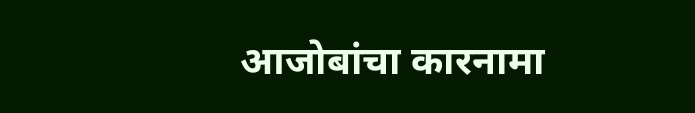आजोबांचा कारनामा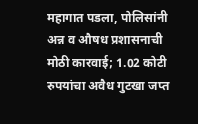महागात पडला, पोलिसांनी
अन्न व औषध प्रशासनाची मोठी कारवाई; 1.02 कोटी रुपयांचा अवैध गुटखा जप्त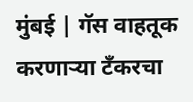मुंबई | गॅस वाहतूक करणाऱ्या टँकरचा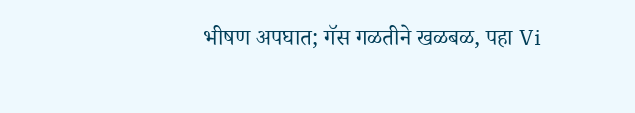भीषण अपघात; गॅस गळतीने खळबळ, पहा Vi